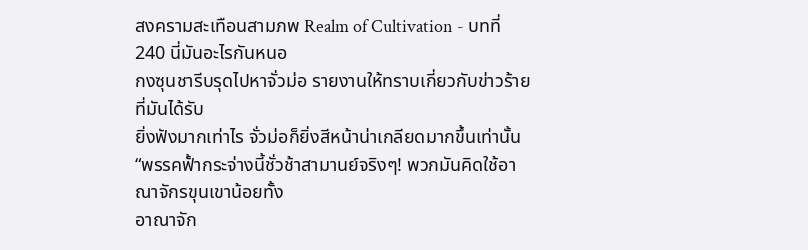สงครามสะเทือนสามภพ Realm of Cultivation - บทที่ 240 นี่มันอะไรกันหนอ
กงซุนชารีบรุดไปหาจั่วม่อ รายงานให้ทราบเกี่ยวกับข่าวร้ายที่มันได้รับ
ยิ่งฟังมากเท่าไร จั่วม่อก็ยิ่งสีหน้าน่าเกลียดมากขึ้นเท่านั้น
“พรรคฟั้ากระจ่างนี้ชั่วช้าสามานย์จริงๆ! พวกมันคิดใช้อาณาจักรขุนเขาน้อยทั้ง
อาณาจัก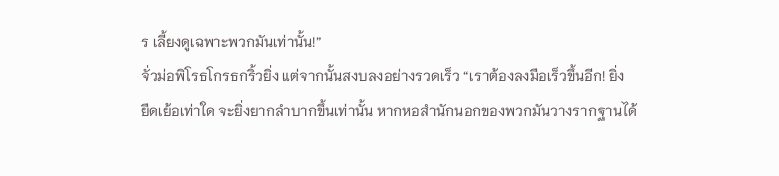ร เลี้ยงดูเฉพาะพวกมันเท่านั้น!”
จั่วม่อพิโรธโกรธกริ้วยิ่ง แต่จากนั้นสงบลงอย่างรวดเร็ว “เราต้องลงมือเร็วขึ้นอีก! ยิ่ง
ยืดเย้อเท่าใด จะยิ่งยากลำบากขึ้นเท่านั้น หากหอสำนักนอกของพวกมันวางรากฐานได้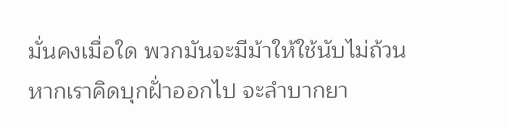มั่นคงเมื่อใด พวกมันจะมีม้าให้ใช้นับไม่ถ้วน หากเราคิดบุกฝั่าออกไป จะลำบากยา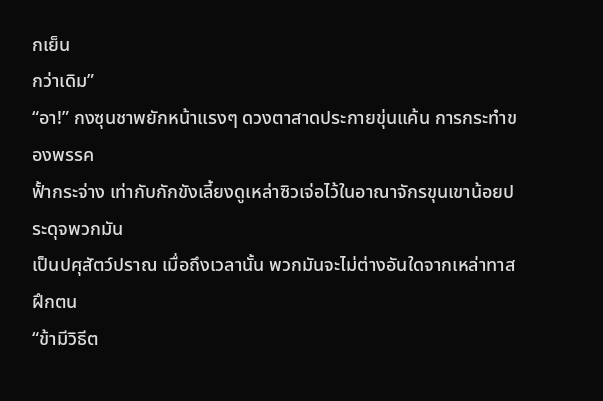กเย็น
กว่าเดิม”
“อา!” กงซุนชาพยักหน้าแรงๆ ดวงตาสาดประกายขุ่นแค้น การกระทำของพรรค
ฟั้ากระจ่าง เท่ากับกักขังเลี้ยงดูเหล่าซิวเจ่อไว้ในอาณาจักรขุนเขาน้อยประดุจพวกมัน
เป็นปศุสัตว์ปราณ เมื่อถึงเวลานั้น พวกมันจะไม่ต่างอันใดจากเหล่าทาสฝึกตน
“ข้ามีวิธีต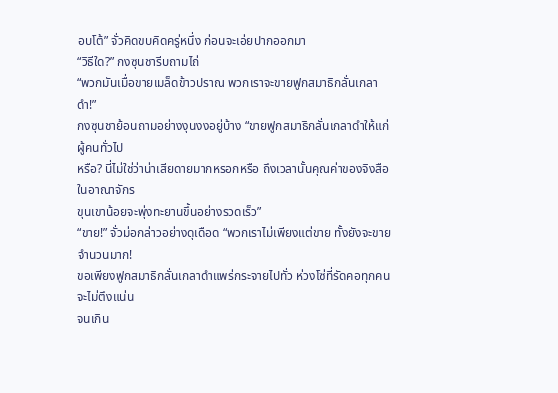อบโต้” จั่วคิดขบคิดครู่หนึ่ง ก่อนจะเอ่ยปากออกมา
“วิธีใด?” กงซุนชารีบถามไถ่
“พวกมันเมื่อขายเมล็ดข้าวปราณ พวกเราจะขายฟูกสมาธิกลั่นเกลาดำ!”
กงซุนชาย้อนถามอย่างงุนงงอยู่บ้าง “ขายฟูกสมาธิกลั่นเกลาดำให้แก่ผู้คนทั่วไป
หรือ? นี่ไม่ใช่ว่าน่าเสียดายมากหรอกหรือ ถึงเวลานั้นคุณค่าของจิงสือในอาณาจักร
ขุนเขาน้อยจะพุ่งทะยานขึ้นอย่างรวดเร็ว”
“ขาย!” จั่วม่อกล่าวอย่างดุเดือด “พวกเราไม่เพียงแต่ขาย ทั้งยังจะขายจำนวนมาก!
ขอเพียงฟูกสมาธิกลั่นเกลาดำแพร่กระจายไปทั่ว ห่วงโซ่ที่รัดคอทุกคนจะไม่ตึงแน่น
จนเกิน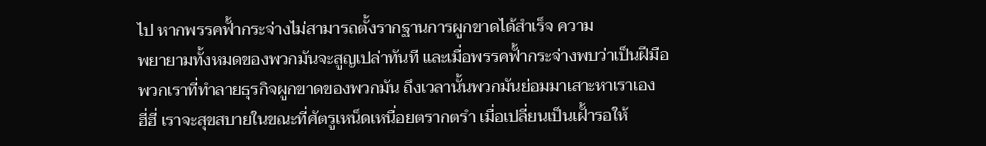ไป หากพรรคฟั้ากระจ่างไม่สามารถตั้งรากฐานการผูกขาดได้สำเร็จ ความ
พยายามทั้งหมดของพวกมันจะสูญเปล่าทันที และเมื่อพรรคฟั้ากระจ่างพบว่าเป็นฝีมือ
พวกเราที่ทำลายธุรกิจผูกขาดของพวกมัน ถึงเวลานั้นพวกมันย่อมมาเสาะหาเราเอง
ฮี่ฮี่ เราจะสุขสบายในขณะที่ศัตรูเหน็ดเหนื่อยตรากตรำ เมื่อเปลี่ยนเป็นเฝั้ารอให้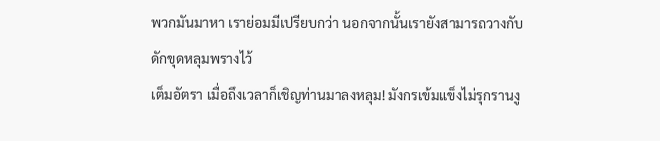พวกมันมาหา เราย่อมมีเปรียบกว่า นอกจากนั้นเรายังสามารถวางกับดักขุดหลุมพรางไว้
เต็มอัตรา เมื่อถึงเวลาก็เชิญท่านมาลงหลุม! มังกรเข้มแข็งไม่รุกรานงู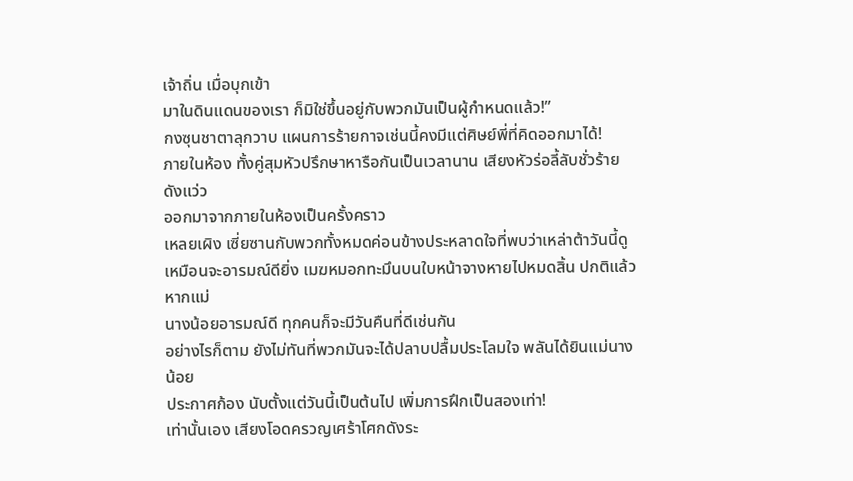เจ้าถิ่น เมื่อบุกเข้า
มาในดินแดนของเรา ก็มิใช่ขึ้นอยู่กับพวกมันเป็นผู้กำหนดแล้ว!”
กงซุนชาตาลุกวาบ แผนการร้ายกาจเช่นนี้คงมีแต่ศิษย์พี่ที่คิดออกมาได้!
ภายในห้อง ทั้งคู่สุมหัวปรึกษาหารือกันเป็นเวลานาน เสียงหัวร่อลี้ลับชั่วร้ายดังแว่ว
ออกมาจากภายในห้องเป็นครั้งคราว
เหลยเผิง เซี่ยซานกับพวกทั้งหมดค่อนข้างประหลาดใจที่พบว่าเหล่าต้าวันนี้ดู
เหมือนจะอารมณ์ดียิ่ง เมฆหมอกทะมึนบนใบหน้าจางหายไปหมดสิ้น ปกติแล้วหากแม่
นางน้อยอารมณ์ดี ทุกคนก็จะมีวันคืนที่ดีเช่นกัน
อย่างไรก็ตาม ยังไม่ทันที่พวกมันจะได้ปลาบปลื้มประโลมใจ พลันได้ยินแม่นางน้อย
ประกาศก้อง นับตั้งแต่วันนี้เป็นต้นไป เพิ่มการฝึกเป็นสองเท่า!
เท่านั้นเอง เสียงโอดครวญเศร้าโศกดังระ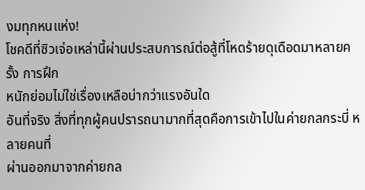งมทุกหนแห่ง!
โชคดีที่ซิวเจ่อเหล่านี้ผ่านประสบการณ์ต่อสู้ที่โหดร้ายดุเดือดมาหลายครั้ง การฝึก
หนักย่อมไม่ใช่เรื่องเหลือบ่ากว่าแรงอันใด
อันที่จริง สิ่งที่ทุกผู้คนปรารถนามากที่สุดคือการเข้าไปในค่ายกลกระบี่ หลายคนที่
ผ่านออกมาจากค่ายกล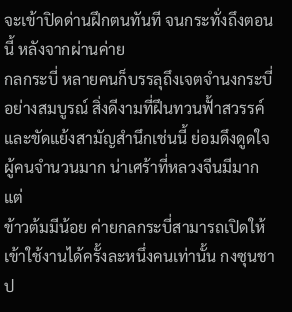จะเข้าปิดด่านฝึกตนทันที จนกระทั่งถึงตอนนี้ หลังจากผ่านค่าย
กลกระบี่ หลายคนก็บรรลุถึงเจตจำนงกระบี่อย่างสมบูรณ์ สิ่งดีงามที่ฝึนทวนฟั้าสวรรค์
และขัดแย้งสามัญสำนึกเช่นนี้ ย่อมดึงดูดใจผู้คนจำนวนมาก น่าเศร้าที่หลวงจีนมีมากแต่
ข้าวต้มมีน้อย ค่ายกลกระบี่สามารถเปิดให้เข้าใช้งานได้ครั้งละหนึ่งคนเท่านั้น กงซุนชา
ป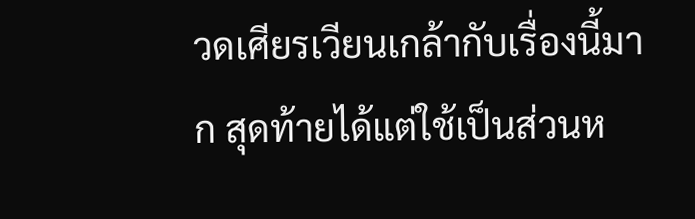วดเศียรเวียนเกล้ากับเรื่องนี้มาก สุดท้ายได้แต่ใช้เป็นส่วนห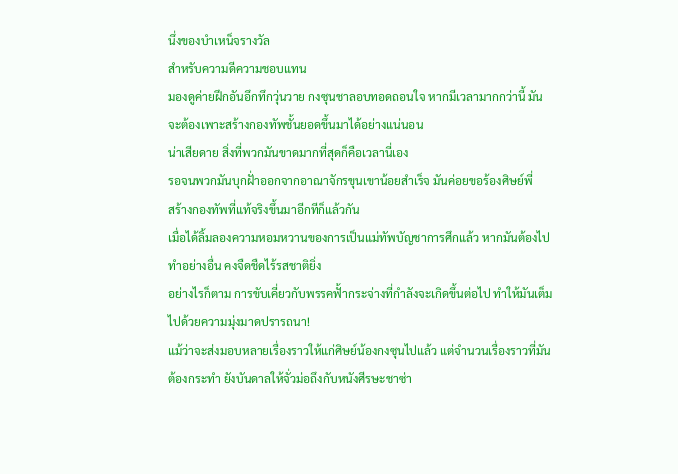นึ่งของบำเหน็จรางวัล
สำหรับความดีความชอบแทน
มองดูค่ายฝึกอันอึกทึกวุ่นวาย กงซุนชาลอบทอดถอนใจ หากมีเวลามากกว่านี้ มัน
จะต้องเพาะสร้างกองทัพชั้นยอดขึ้นมาได้อย่างแน่นอน
น่าเสียดาย สิ่งที่พวกมันขาดมากที่สุดก็คือเวลานี่เอง
รอจนพวกมันบุกฝั่าออกจากอาณาจักรขุนเขาน้อยสำเร็จ มันค่อยขอร้องศิษย์พี่
สร้างกองทัพที่แท้จริงขึ้นมาอีกทีก็แล้วกัน
เมื่อได้ลิ้มลองความหอมหวานของการเป็นแม่ทัพบัญชาการศึกแล้ว หากมันต้องไป
ทำอย่างอื่น คงจืดชืดไร้รสชาติยิ่ง
อย่างไรก็ตาม การขับเคี่ยวกับพรรคฟั้ากระจ่างที่กำลังจะเกิดขึ้นต่อไป ทำให้มันเต็ม
ไปด้วยความมุ่งมาดปรารถนา!
แม้ว่าจะส่งมอบหลายเรื่องราวให้แก่ศิษย์น้องกงซุนไปแล้ว แต่จำนวนเรื่องราวที่มัน
ต้องกระทำ ยังบันดาลให้จั่วม่อถึงกับหนังศีรษะชาซ่า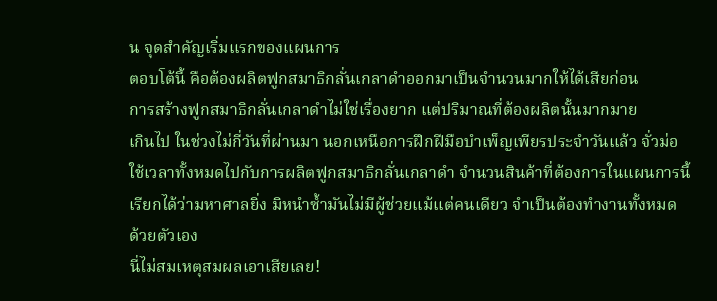น จุดสำคัญเริ่มแรกของแผนการ
ตอบโต้นี้ คือต้องผลิตฟูกสมาธิกลั่นเกลาดำออกมาเป็นจำนวนมากให้ได้เสียก่อน
การสร้างฟูกสมาธิกลั่นเกลาดำไม่ใช่เรื่องยาก แต่ปริมาณที่ต้องผลิตนั้นมากมาย
เกินไป ในช่วงไม่กี่วันที่ผ่านมา นอกเหนือการฝึกฝีมือบำเพ็ญเพียรประจำวันแล้ว จั่วม่อ
ใช้เวลาทั้งหมดไปกับการผลิตฟูกสมาธิกลั่นเกลาดำ จำนวนสินค้าที่ต้องการในแผนการนี้
เรียกได้ว่ามหาศาลยิ่ง มิหนำซ้ำมันไม่มีผู้ช่วยแม้แต่คนเดียว จำเป็นต้องทำงานทั้งหมด
ด้วยตัวเอง
นี่ไม่สมเหตุสมผลเอาเสียเลย!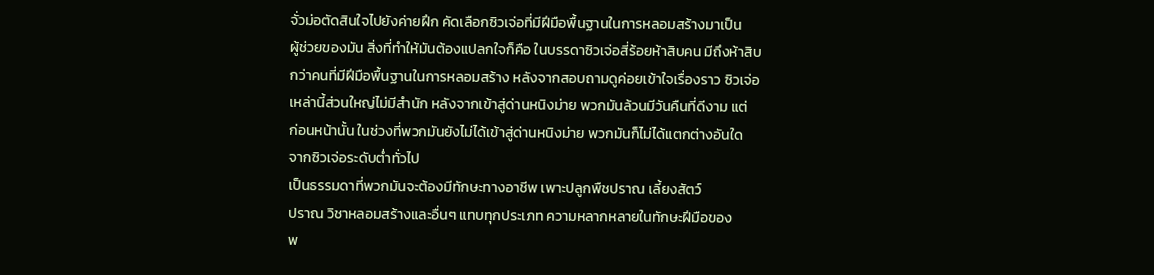จั่วม่อตัดสินใจไปยังค่ายฝึก คัดเลือกซิวเจ่อที่มีฝีมือพื้นฐานในการหลอมสร้างมาเป็น
ผู้ช่วยของมัน สิ่งที่ทำให้มันต้องแปลกใจก็คือ ในบรรดาซิวเจ่อสี่ร้อยห้าสิบคน มีถึงห้าสิบ
กว่าคนที่มีฝีมือพื้นฐานในการหลอมสร้าง หลังจากสอบถามดูค่อยเข้าใจเรื่องราว ซิวเจ่อ
เหล่านี้ส่วนใหญ่ไม่มีสำนัก หลังจากเข้าสู่ด่านหนิงม่าย พวกมันล้วนมีวันคืนที่ดีงาม แต่
ก่อนหน้านั้น ในช่วงที่พวกมันยังไม่ได้เข้าสู่ด่านหนิงม่าย พวกมันก็ไม่ได้แตกต่างอันใด
จากซิวเจ่อระดับต่ำทั่วไป
เป็นธรรมดาที่พวกมันจะต้องมีทักษะทางอาชีพ เพาะปลูกพืชปราณ เลี้ยงสัตว์
ปราณ วิชาหลอมสร้างและอื่นๆ แทบทุกประเภท ความหลากหลายในทักษะฝีมือของ
พ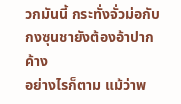วกมันนี้ กระทั่งจั่วม่อกับกงซุนชายังต้องอ้าปากค้าง
อย่างไรก็ตาม แม้ว่าพ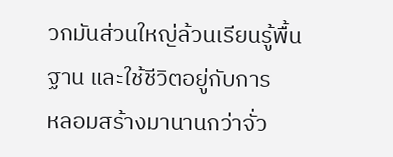วกมันส่วนใหญ่ล้วนเรียนรู้พื้นฐาน และใช้ชีวิตอยู่กับการ
หลอมสร้างมานานกว่าจั่ว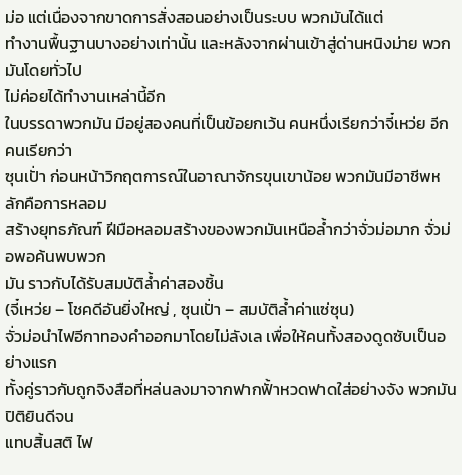ม่อ แต่เนื่องจากขาดการสั่งสอนอย่างเป็นระบบ พวกมันได้แต่
ทำงานพื้นฐานบางอย่างเท่านั้น และหลังจากผ่านเข้าสู่ด่านหนิงม่าย พวกมันโดยทั่วไป
ไม่ค่อยได้ทำงานเหล่านี้อีก
ในบรรดาพวกมัน มีอยู่สองคนที่เป็นข้อยกเว้น คนหนึ่งเรียกว่าจี๋เหว่ย อีกคนเรียกว่า
ซุนเปั่า ก่อนหน้าวิกฤตการณ์ในอาณาจักรขุนเขาน้อย พวกมันมีอาชีพหลักคือการหลอม
สร้างยุทธภัณฑ์ ฝีมือหลอมสร้างของพวกมันเหนือล้ำกว่าจั่วม่อมาก จั่วม่อพอค้นพบพวก
มัน ราวกับได้รับสมบัติล้ำค่าสองชิ้น
(จี๋เหว่ย – โชคดีอันยิ่งใหญ่ , ซุนเปั่า – สมบัติล้ำค่าแซ่ซุน)
จั่วม่อนำไฟอีกาทองคำออกมาโดยไม่ลังเล เพื่อให้คนทั้งสองดูดซับเป็นอย่างแรก
ทั้งคู่ราวกับถูกจิงสือที่หล่นลงมาจากฟากฟั้าหวดฟาดใส่อย่างจัง พวกมันปิติยินดีจน
แทบสิ้นสติ ไฟ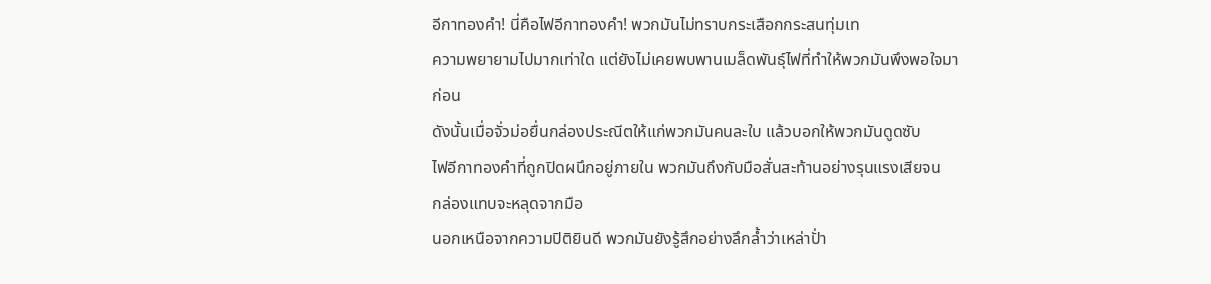อีกาทองคำ! นี่คือไฟอีกาทองคำ! พวกมันไม่ทราบกระเสือกกระสนทุ่มเท
ความพยายามไปมากเท่าใด แต่ยังไม่เคยพบพานเมล็ดพันธุ์ไฟที่ทำให้พวกมันพึงพอใจมา
ก่อน
ดังนั้นเมื่อจั่วม่อยื่นกล่องประณีตให้แก่พวกมันคนละใบ แล้วบอกให้พวกมันดูดซับ
ไฟอีกาทองคำที่ถูกปิดผนึกอยู่ภายใน พวกมันถึงกับมือสั่นสะท้านอย่างรุนแรงเสียจน
กล่องแทบจะหลุดจากมือ
นอกเหนือจากความปิติยินดี พวกมันยังรู้สึกอย่างลึกล้ำว่าเหล่าปั่า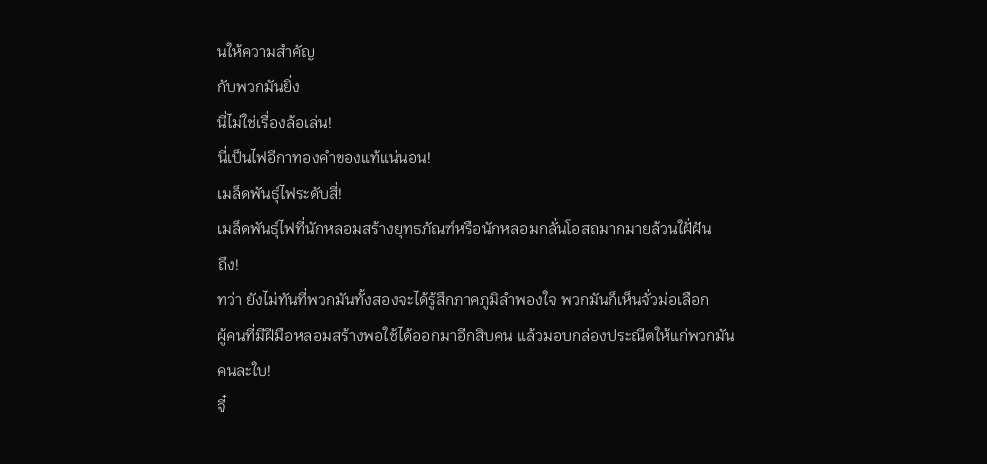นให้ความสำคัญ
กับพวกมันยิ่ง
นี่ไม่ใช่เรื่องล้อเล่น!
นี่เป็นไฟอีกาทองคำของแท้แน่นอน!
เมล็ดพันธุ์ไฟระดับสี่!
เมล็ดพันธุ์ไฟที่นักหลอมสร้างยุทธภัณฑ์หรือนักหลอมกลั่นโอสถมากมายล้วนใฝั่ฝัน
ถึง!
ทว่า ยังไม่ทันที่พวกมันทั้งสองจะได้รู้สึกภาคภูมิลำพองใจ พวกมันก็เห็นจั่วม่อเลือก
ผู้คนที่มีฝีมือหลอมสร้างพอใช้ได้ออกมาอีกสิบคน แล้วมอบกล่องประณีตให้แก่พวกมัน
คนละใบ!
จี๋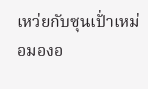เหว่ยกับซุนเปั่าเหม่อมองอ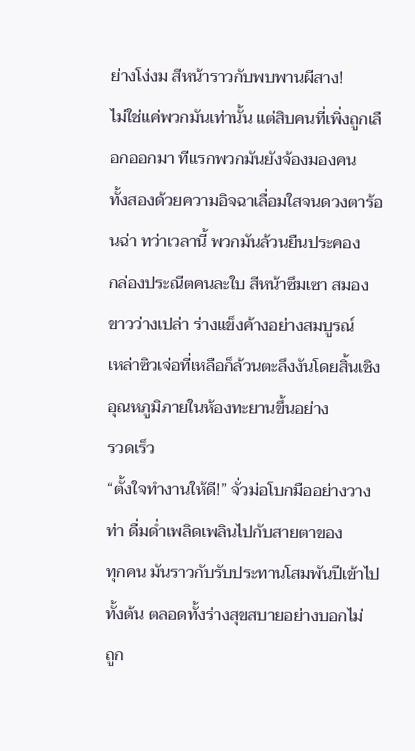ย่างโง่งม สีหน้าราวกับพบพานผีสาง!
ไม่ใช่แค่พวกมันเท่านั้น แต่สิบคนที่เพิ่งถูกเลือกออกมา ทีแรกพวกมันยังจ้องมองคน
ทั้งสองด้วยความอิจฉาเลื่อมใสจนดวงตาร้อนฉ่า ทว่าเวลานี้ พวกมันล้วนยืนประคอง
กล่องประณีตคนละใบ สีหน้าซึมเซา สมองขาวว่างเปล่า ร่างแข็งค้างอย่างสมบูรณ์
เหล่าซิวเจ่อที่เหลือก็ล้วนตะลึงงันโดยสิ้นเชิง อุณหภูมิภายในห้องทะยานขึ้นอย่าง
รวดเร็ว
“ตั้งใจทำงานให้ดี!” จั่วม่อโบกมืออย่างวางท่า ดื่มด่ำเพลิดเพลินไปกับสายตาของ
ทุกคน มันราวกับรับประทานโสมพันปีเข้าไปทั้งต้น ตลอดทั้งร่างสุขสบายอย่างบอกไม่
ถูก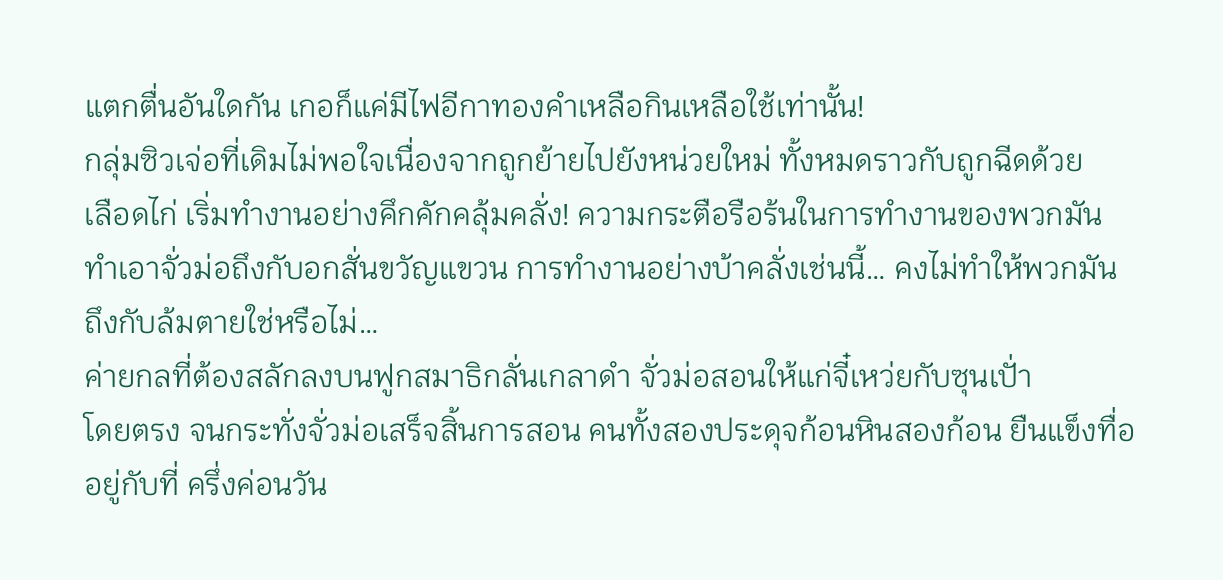แตกตื่นอันใดกัน เกอก็แค่มีไฟอีกาทองคำเหลือกินเหลือใช้เท่านั้น!
กลุ่มซิวเจ่อที่เดิมไม่พอใจเนื่องจากถูกย้ายไปยังหน่วยใหม่ ทั้งหมดราวกับถูกฉีดด้วย
เลือดไก่ เริ่มทำงานอย่างคึกคักคลุ้มคลั่ง! ความกระตือรือร้นในการทำงานของพวกมัน
ทำเอาจั่วม่อถึงกับอกสั่นขวัญแขวน การทำงานอย่างบ้าคลั่งเช่นนี้… คงไม่ทำให้พวกมัน
ถึงกับล้มตายใช่หรือไม่…
ค่ายกลที่ต้องสลักลงบนฟูกสมาธิกลั่นเกลาดำ จั่วม่อสอนให้แก่จี๋เหว่ยกับซุนเปั่า
โดยตรง จนกระทั่งจั่วม่อเสร็จสิ้นการสอน คนทั้งสองประดุจก้อนหินสองก้อน ยืนแข็งทื่อ
อยู่กับที่ ครึ่งค่อนวัน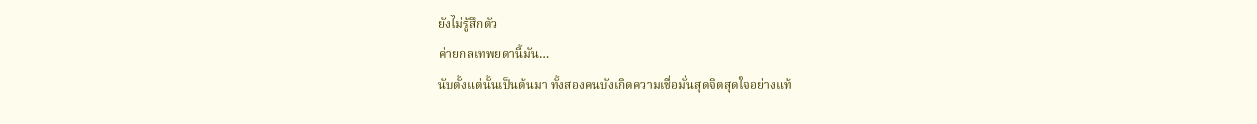ยังไม่รู้สึกตัว
ค่ายกลเทพยดานี้มัน…
นับตั้งแต่นั้นเป็นต้นมา ทั้งสองคนบังเกิดความเชื่อมั่นสุดจิตสุดใจอย่างแท้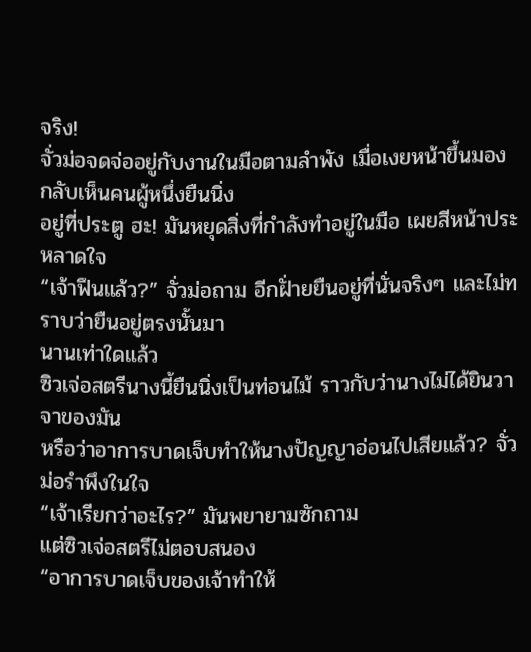จริง!
จั่วม่อจดจ่ออยู่กับงานในมือตามลำพัง เมื่อเงยหน้าขึ้นมอง กลับเห็นคนผู้หนึ่งยืนนิ่ง
อยู่ที่ประตู ฮะ! มันหยุดสิ่งที่กำลังทำอยู่ในมือ เผยสีหน้าประหลาดใจ
“เจ้าฟึนแล้ว?” จั่วม่อถาม อีกฝั่ายยืนอยู่ที่นั่นจริงๆ และไม่ทราบว่ายืนอยู่ตรงนั้นมา
นานเท่าใดแล้ว
ซิวเจ่อสตรีนางนี้ยืนนิ่งเป็นท่อนไม้ ราวกับว่านางไม่ได้ยินวาจาของมัน
หรือว่าอาการบาดเจ็บทำให้นางปัญญาอ่อนไปเสียแล้ว? จั่วม่อรำพึงในใจ
“เจ้าเรียกว่าอะไร?” มันพยายามซักถาม
แต่ซิวเจ่อสตรีไม่ตอบสนอง
“อาการบาดเจ็บของเจ้าทำให้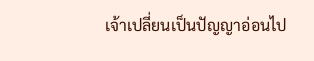เจ้าเปลี่ยนเป็นปัญญาอ่อนไป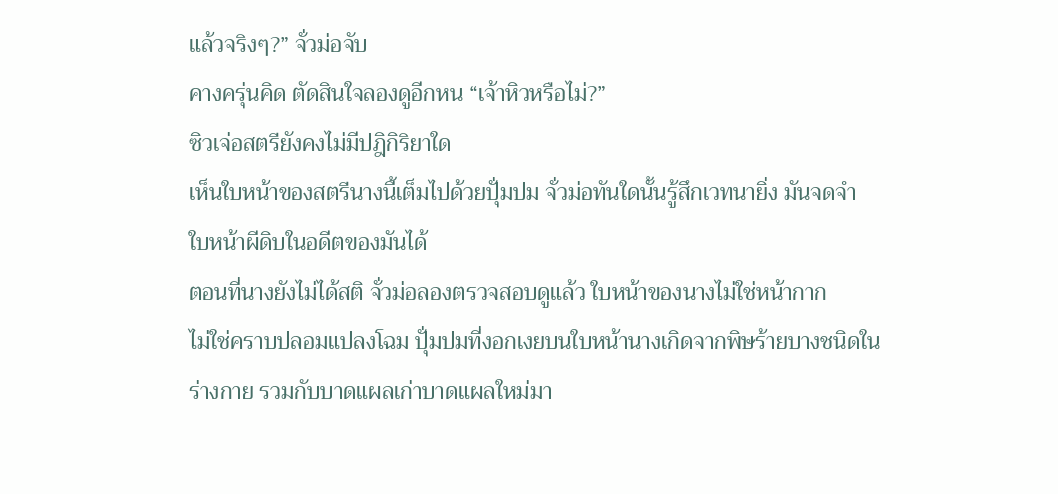แล้วจริงๆ?” จั่วม่อจับ
คางครุ่นคิด ตัดสินใจลองดูอีกหน “เจ้าหิวหรือไม่?”
ซิวเจ่อสตรียังคงไม่มีปฎิกิริยาใด
เห็นใบหน้าของสตรีนางนี้เต็มไปด้วยปุั่มปม จั่วม่อทันใดนั้นรู้สึกเวทนายิ่ง มันจดจำ
ใบหน้าผีดิบในอดีตของมันได้
ตอนที่นางยังไม่ได้สติ จั่วม่อลองตรวจสอบดูแล้ว ใบหน้าของนางไม่ใช่หน้ากาก
ไม่ใช่คราบปลอมแปลงโฉม ปุั่มปมที่งอกเงยบนใบหน้านางเกิดจากพิษร้ายบางชนิดใน
ร่างกาย รวมกับบาดแผลเก่าบาดแผลใหม่มา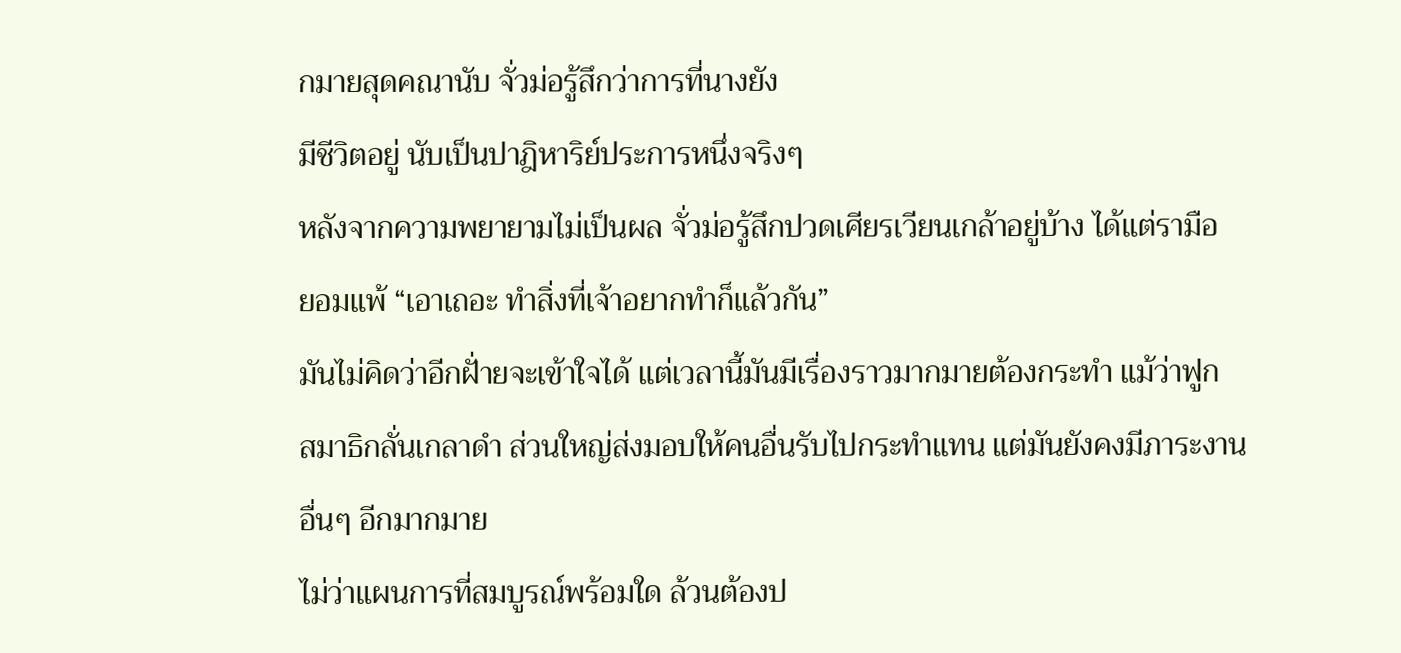กมายสุดคณานับ จั่วม่อรู้สึกว่าการที่นางยัง
มีชีวิตอยู่ นับเป็นปาฎิหาริย์ประการหนึ่งจริงๆ
หลังจากความพยายามไม่เป็นผล จั่วม่อรู้สึกปวดเศียรเวียนเกล้าอยู่บ้าง ได้แต่รามือ
ยอมแพ้ “เอาเถอะ ทำสิ่งที่เจ้าอยากทำก็แล้วกัน”
มันไม่คิดว่าอีกฝั่ายจะเข้าใจได้ แต่เวลานี้มันมีเรื่องราวมากมายต้องกระทำ แม้ว่าฟูก
สมาธิกลั่นเกลาดำ ส่วนใหญ่ส่งมอบให้คนอื่นรับไปกระทำแทน แต่มันยังคงมีภาระงาน
อื่นๆ อีกมากมาย
ไม่ว่าแผนการที่สมบูรณ์พร้อมใด ล้วนต้องป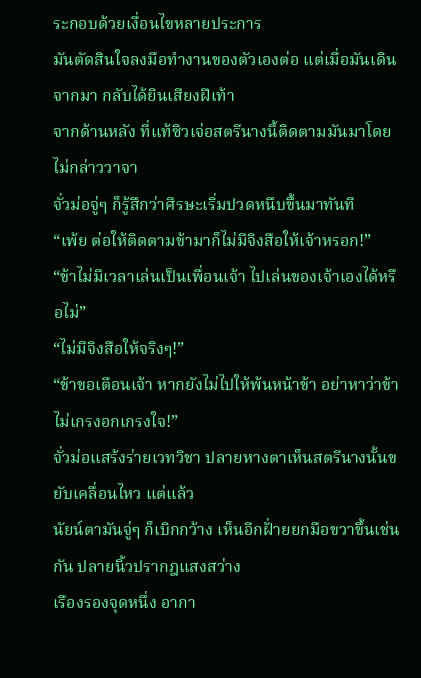ระกอบด้วยเงื่อนไขหลายประการ
มันตัดสินใจลงมือทำงานของตัวเองต่อ แต่เมื่อมันเดินจากมา กลับได้ยินเสียงฝีเท้า
จากด้านหลัง ที่แท้ซิวเจ่อสตรีนางนี้ติดตามมันมาโดยไม่กล่าววาจา
จั่วม่อจู่ๆ ก็รู้สึกว่าศีรษะเริ่มปวดหนึบขึ้นมาทันที
“เพ้ย ต่อให้ติดตามข้ามาก็ไม่มีจิงสือให้เจ้าหรอก!”
“ข้าไม่มีเวลาเล่นเป็นเพื่อนเจ้า ไปเล่นของเจ้าเองได้หรือไม่”
“ไม่มีจิงสือให้จริงๆ!”
“ข้าขอเตือนเจ้า หากยังไม่ไปให้พ้นหน้าข้า อย่าหาว่าข้าไม่เกรงอกเกรงใจ!”
จั่วม่อแสร้งร่ายเวทวิชา ปลายหางตาเห็นสตรีนางนั้นขยับเคลื่อนไหว แต่แล้ว
นัยน์ตามันจู่ๆ ก็เบิกกว้าง เห็นอีกฝั่ายยกมือขวาขึ้นเช่นกัน ปลายนิ้วปรากฎแสงสว่าง
เรืองรองจุดหนึ่ง อากา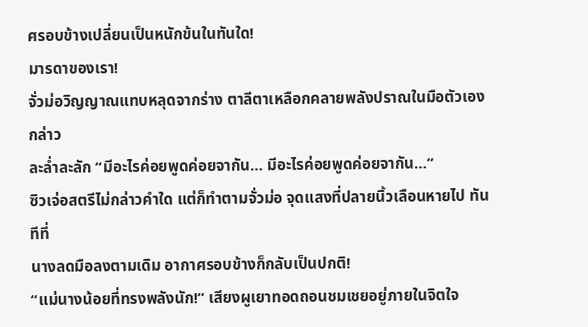ศรอบข้างเปลี่ยนเป็นหนักข้นในทันใด!
มารดาของเรา!
จั่วม่อวิญญาณแทบหลุดจากร่าง ตาลีตาเหลือกคลายพลังปราณในมือตัวเอง กล่าว
ละล่ำละลัก “มีอะไรค่อยพูดค่อยจากัน… มีอะไรค่อยพูดค่อยจากัน…”
ซิวเจ่อสตรีไม่กล่าวคำใด แต่ก็ทำตามจั่วม่อ จุดแสงที่ปลายนิ้วเลือนหายไป ทันทีที่
นางลดมือลงตามเดิม อากาศรอบข้างก็กลับเป็นปกติ!
“แม่นางน้อยที่ทรงพลังนัก!” เสียงผูเยาทอดถอนชมเชยอยู่ภายในจิตใจ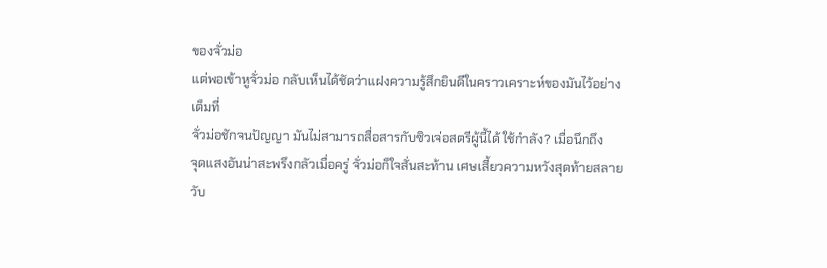ของจั่วม่อ
แต่พอเข้าหูจั่วม่อ กลับเห็นได้ชัดว่าแฝงความรู้สึกยินดีในคราวเคราะห์ของมันไว้อย่าง
เต็มที่
จั่วม่อชักจนปัญญา มันไม่สามารถสื่อสารกับซิวเจ่อสตรีผู้นี้ได้ ใช้กำลัง? เมื่อนึกถึง
จุดแสงอันน่าสะพรึงกลัวเมื่อครู่ จั่วม่อก็ใจสั่นสะท้าน เศษเสี้ยวความหวังสุดท้ายสลาย
วับ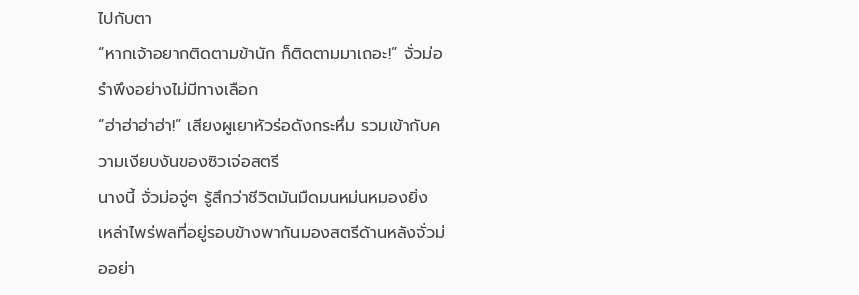ไปกับตา
“หากเจ้าอยากติดตามข้านัก ก็ติดตามมาเถอะ!” จั่วม่อรำพึงอย่างไม่มีทางเลือก
“ฮ่าฮ่าฮ่าฮ่า!” เสียงผูเยาหัวร่อดังกระหึ่ม รวมเข้ากับความเงียบงันของซิวเจ่อสตรี
นางนี้ จั่วม่อจู่ๆ รู้สึกว่าชีวิตมันมืดมนหม่นหมองยิ่ง
เหล่าไพร่พลที่อยู่รอบข้างพากันมองสตรีด้านหลังจั่วม่ออย่า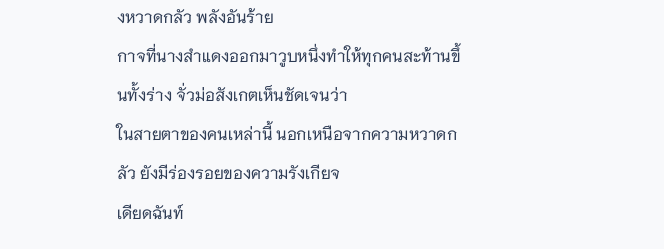งหวาดกลัว พลังอันร้าย
กาจที่นางสำแดงออกมาวูบหนึ่งทำให้ทุกคนสะท้านขึ้นทั้งร่าง จั่วม่อสังเกตเห็นชัดเจนว่า
ในสายตาของคนเหล่านี้ นอกเหนือจากความหวาดกลัว ยังมีร่องรอยของความรังเกียจ
เดียดฉันท์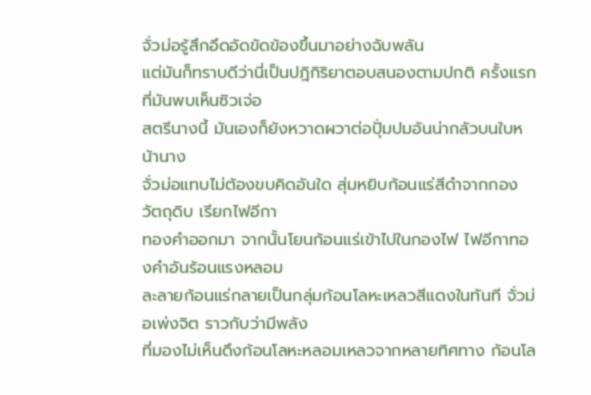จั่วม่อรู้สึกอึดอัดขัดข้องขึ้นมาอย่างฉับพลัน
แต่มันก็ทราบดีว่านี่เป็นปฎิกิริยาตอบสนองตามปกติ ครั้งแรกที่มันพบเห็นซิวเจ่อ
สตรีนางนี้ มันเองก็ยังหวาดผวาต่อปุั่มปมอันน่ากลัวบนใบหน้านาง
จั่วม่อแทบไม่ต้องขบคิดอันใด สุ่มหยิบก้อนแร่สีดำจากกองวัตถุดิบ เรียกไฟอีกา
ทองคำออกมา จากนั้นโยนก้อนแร่เข้าไปในกองไฟ ไฟอีกาทองคำอันร้อนแรงหลอม
ละลายก้อนแร่กลายเป็นกลุ่มก้อนโลหะเหลวสีแดงในทันที จั่วม่อเพ่งจิต ราวกับว่ามีพลัง
ที่มองไม่เห็นดึงก้อนโลหะหลอมเหลวจากหลายทิศทาง ก้อนโล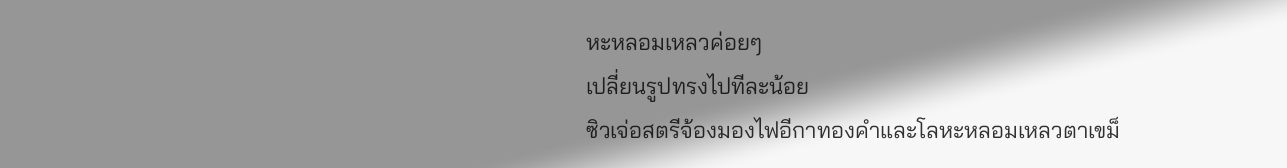หะหลอมเหลวค่อยๆ
เปลี่ยนรูปทรงไปทีละน้อย
ซิวเจ่อสตรีจ้องมองไฟอีกาทองคำและโลหะหลอมเหลวตาเขม็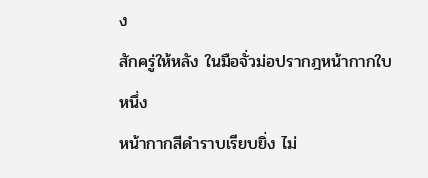ง
สักครู่ให้หลัง ในมือจั่วม่อปรากฎหน้ากากใบหนึ่ง
หน้ากากสีดำราบเรียบยิ่ง ไม่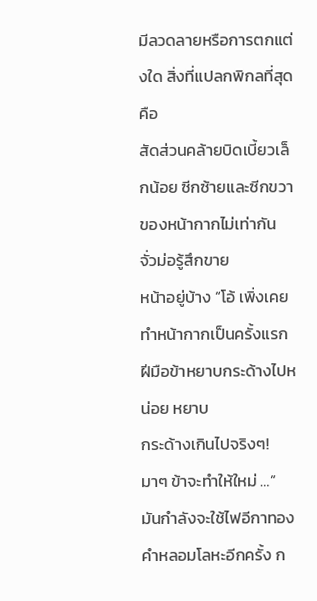มีลวดลายหรือการตกแต่งใด สิ่งที่แปลกพิกลที่สุดคือ
สัดส่วนคล้ายบิดเบี้ยวเล็กน้อย ซีกซ้ายและซีกขวาของหน้ากากไม่เท่ากัน จั่วม่อรู้สึกขาย
หน้าอยู่บ้าง “โอ้ เพิ่งเคยทำหน้ากากเป็นครั้งแรก ฝีมือข้าหยาบกระด้างไปหน่อย หยาบ
กระด้างเกินไปจริงๆ! มาๆ ข้าจะทำให้ใหม่ …”
มันกำลังจะใช้ไฟอีกาทองคำหลอมโลหะอีกครั้ง ก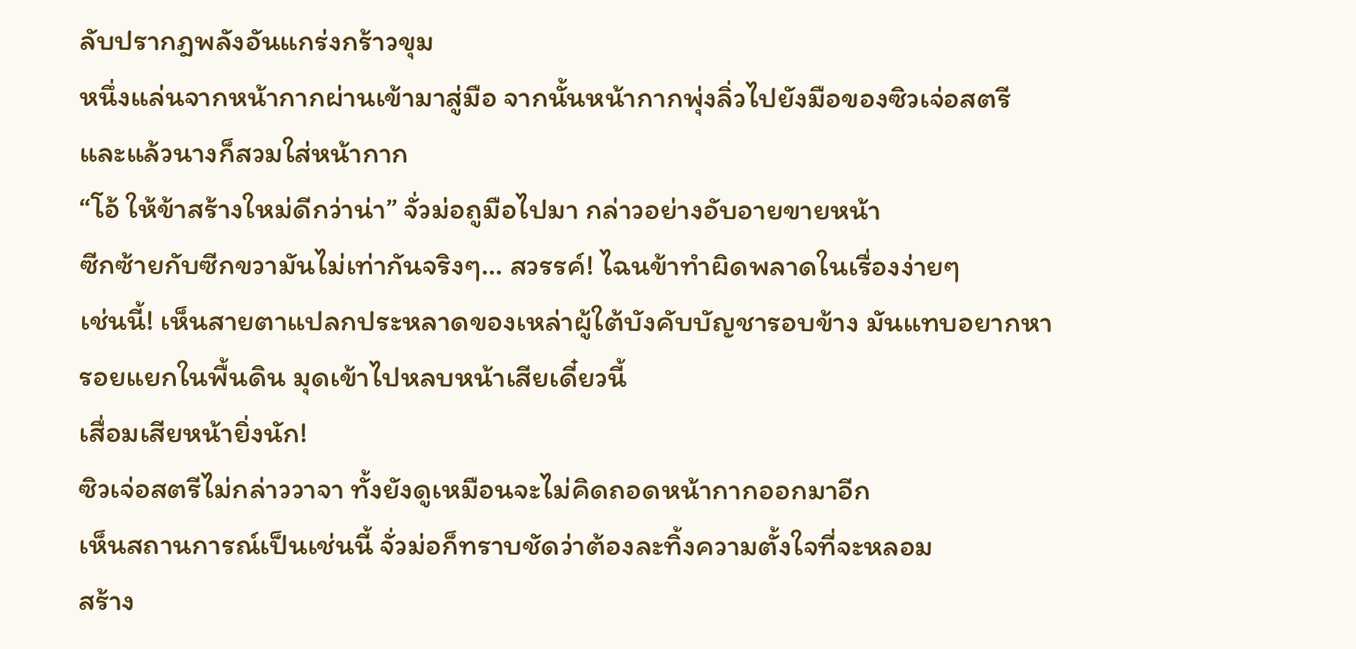ลับปรากฎพลังอันแกร่งกร้าวขุม
หนึ่งแล่นจากหน้ากากผ่านเข้ามาสู่มือ จากนั้นหน้ากากพุ่งลิ่วไปยังมือของซิวเจ่อสตรี
และแล้วนางก็สวมใส่หน้ากาก
“โอ้ ให้ข้าสร้างใหม่ดีกว่าน่า” จั่วม่อถูมือไปมา กล่าวอย่างอับอายขายหน้า
ซีกซ้ายกับซีกขวามันไม่เท่ากันจริงๆ… สวรรค์! ไฉนข้าทำผิดพลาดในเรื่องง่ายๆ
เช่นนี้! เห็นสายตาแปลกประหลาดของเหล่าผู้ใต้บังคับบัญชารอบข้าง มันแทบอยากหา
รอยแยกในพื้นดิน มุดเข้าไปหลบหน้าเสียเดี๋ยวนี้
เสื่อมเสียหน้ายิ่งนัก!
ซิวเจ่อสตรีไม่กล่าววาจา ทั้งยังดูเหมือนจะไม่คิดถอดหน้ากากออกมาอีก
เห็นสถานการณ์เป็นเช่นนี้ จั่วม่อก็ทราบชัดว่าต้องละทิ้งความตั้งใจที่จะหลอม
สร้าง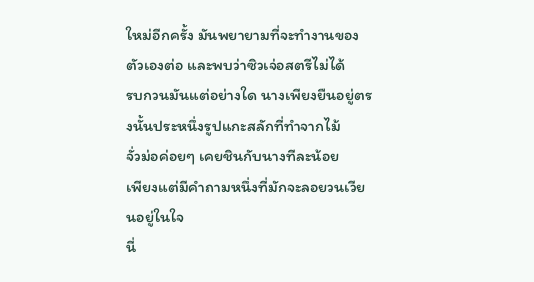ใหม่อีกครั้ง มันพยายามที่จะทำงานของตัวเองต่อ และพบว่าซิวเจ่อสตรีไม่ได้
รบกวนมันแต่อย่างใด นางเพียงยืนอยู่ตรงนั้นประหนึ่งรูปแกะสลักที่ทำจากไม้
จั่วม่อค่อยๆ เคยชินกับนางทีละน้อย
เพียงแต่มีคำถามหนึ่งที่มักจะลอยวนเวียนอยู่ในใจ
นี่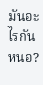มันอะไรกันหนอ?